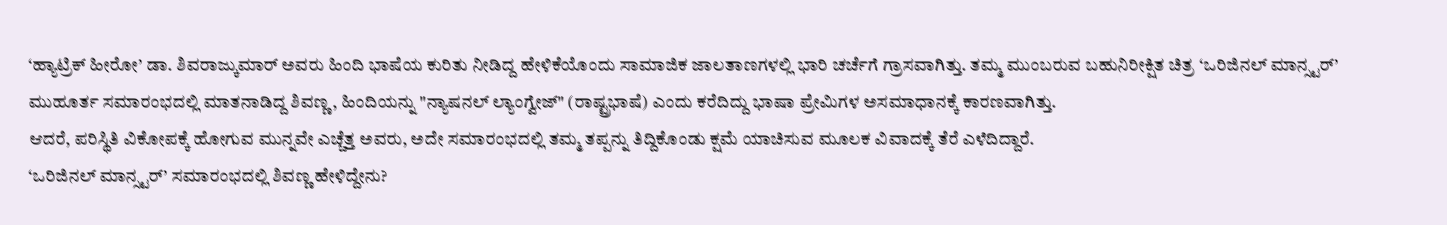‘ಹ್ಯಾಟ್ರಿಕ್ ಹೀರೋ’ ಡಾ. ಶಿವರಾಜ್ಕುಮಾರ್ ಅವರು ಹಿಂದಿ ಭಾಷೆಯ ಕುರಿತು ನೀಡಿದ್ದ ಹೇಳಿಕೆಯೊಂದು ಸಾಮಾಜಿಕ ಜಾಲತಾಣಗಳಲ್ಲಿ ಭಾರಿ ಚರ್ಚೆಗೆ ಗ್ರಾಸವಾಗಿತ್ತು. ತಮ್ಮ ಮುಂಬರುವ ಬಹುನಿರೀಕ್ಷಿತ ಚಿತ್ರ ‘ಒರಿಜಿನಲ್ ಮಾನ್ಸ್ಟರ್’ ಮುಹೂರ್ತ ಸಮಾರಂಭದಲ್ಲಿ ಮಾತನಾಡಿದ್ದ ಶಿವಣ್ಣ, ಹಿಂದಿಯನ್ನು "ನ್ಯಾಷನಲ್ ಲ್ಯಾಂಗ್ವೇಜ್" (ರಾಷ್ಟ್ರಭಾಷೆ) ಎಂದು ಕರೆದಿದ್ದು ಭಾಷಾ ಪ್ರೇಮಿಗಳ ಅಸಮಾಧಾನಕ್ಕೆ ಕಾರಣವಾಗಿತ್ತು.
ಆದರೆ, ಪರಿಸ್ಥಿತಿ ವಿಕೋಪಕ್ಕೆ ಹೋಗುವ ಮುನ್ನವೇ ಎಚ್ಚೆತ್ತ ಅವರು, ಅದೇ ಸಮಾರಂಭದಲ್ಲಿ ತಮ್ಮ ತಪ್ಪನ್ನು ತಿದ್ದಿಕೊಂಡು ಕ್ಷಮೆ ಯಾಚಿಸುವ ಮೂಲಕ ವಿವಾದಕ್ಕೆ ತೆರೆ ಎಳೆದಿದ್ದಾರೆ.
‘ಒರಿಜಿನಲ್ ಮಾನ್ಸ್ಟರ್’ ಸಮಾರಂಭದಲ್ಲಿ ಶಿವಣ್ಣ ಹೇಳಿದ್ದೇನು?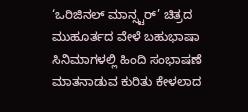‘ಒರಿಜಿನಲ್ ಮಾನ್ಸ್ಟರ್’ ಚಿತ್ರದ ಮುಹೂರ್ತದ ವೇಳೆ ಬಹುಭಾಷಾ ಸಿನಿಮಾಗಳಲ್ಲಿ ಹಿಂದಿ ಸಂಭಾಷಣೆ ಮಾತನಾಡುವ ಕುರಿತು ಕೇಳಲಾದ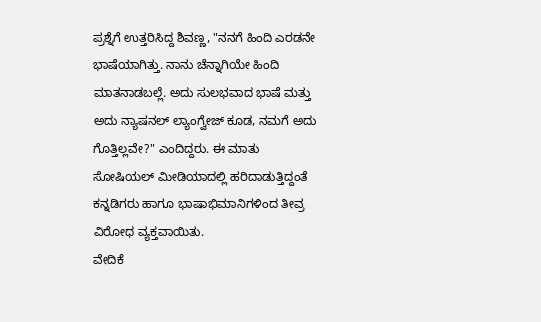ಪ್ರಶ್ನೆಗೆ ಉತ್ತರಿಸಿದ್ದ ಶಿವಣ್ಣ, "ನನಗೆ ಹಿಂದಿ ಎರಡನೇ ಭಾಷೆಯಾಗಿತ್ತು. ನಾನು ಚೆನ್ನಾಗಿಯೇ ಹಿಂದಿ ಮಾತನಾಡಬಲ್ಲೆ. ಅದು ಸುಲಭವಾದ ಭಾಷೆ ಮತ್ತು ಅದು ನ್ಯಾಷನಲ್ ಲ್ಯಾಂಗ್ವೇಜ್ ಕೂಡ, ನಮಗೆ ಅದು ಗೊತ್ತಿಲ್ಲವೇ?" ಎಂದಿದ್ದರು. ಈ ಮಾತು ಸೋಷಿಯಲ್ ಮೀಡಿಯಾದಲ್ಲಿ ಹರಿದಾಡುತ್ತಿದ್ದಂತೆ ಕನ್ನಡಿಗರು ಹಾಗೂ ಭಾಷಾಭಿಮಾನಿಗಳಿಂದ ತೀವ್ರ ವಿರೋಧ ವ್ಯಕ್ತವಾಯಿತು.
ವೇದಿಕೆ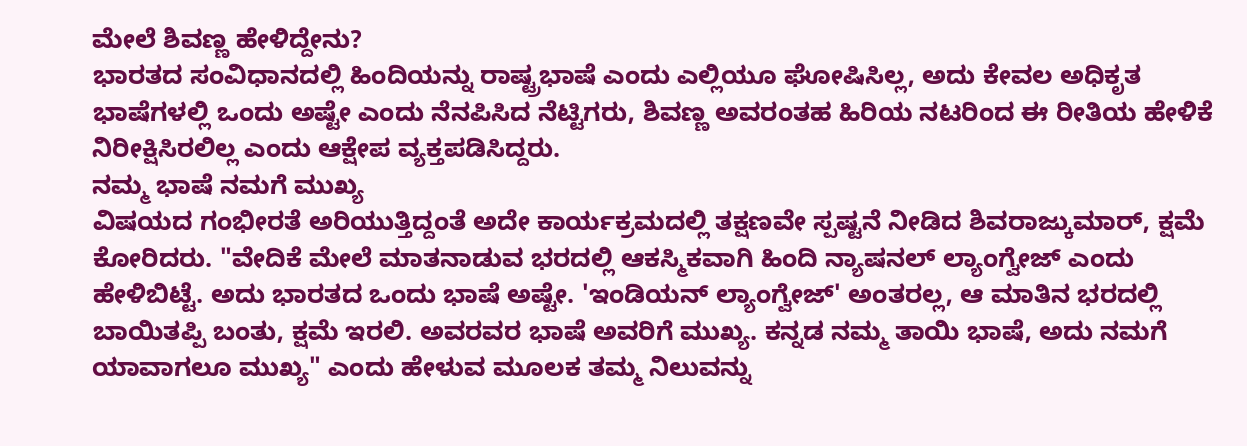ಮೇಲೆ ಶಿವಣ್ಣ ಹೇಳಿದ್ದೇನು?
ಭಾರತದ ಸಂವಿಧಾನದಲ್ಲಿ ಹಿಂದಿಯನ್ನು ರಾಷ್ಟ್ರಭಾಷೆ ಎಂದು ಎಲ್ಲಿಯೂ ಘೋಷಿಸಿಲ್ಲ, ಅದು ಕೇವಲ ಅಧಿಕೃತ ಭಾಷೆಗಳಲ್ಲಿ ಒಂದು ಅಷ್ಟೇ ಎಂದು ನೆನಪಿಸಿದ ನೆಟ್ಟಿಗರು, ಶಿವಣ್ಣ ಅವರಂತಹ ಹಿರಿಯ ನಟರಿಂದ ಈ ರೀತಿಯ ಹೇಳಿಕೆ ನಿರೀಕ್ಷಿಸಿರಲಿಲ್ಲ ಎಂದು ಆಕ್ಷೇಪ ವ್ಯಕ್ತಪಡಿಸಿದ್ದರು.
ನಮ್ಮ ಭಾಷೆ ನಮಗೆ ಮುಖ್ಯ
ವಿಷಯದ ಗಂಭೀರತೆ ಅರಿಯುತ್ತಿದ್ದಂತೆ ಅದೇ ಕಾರ್ಯಕ್ರಮದಲ್ಲಿ ತಕ್ಷಣವೇ ಸ್ಪಷ್ಟನೆ ನೀಡಿದ ಶಿವರಾಜ್ಕುಮಾರ್, ಕ್ಷಮೆ ಕೋರಿದರು. "ವೇದಿಕೆ ಮೇಲೆ ಮಾತನಾಡುವ ಭರದಲ್ಲಿ ಆಕಸ್ಮಿಕವಾಗಿ ಹಿಂದಿ ನ್ಯಾಷನಲ್ ಲ್ಯಾಂಗ್ವೇಜ್ ಎಂದು ಹೇಳಿಬಿಟ್ಟೆ. ಅದು ಭಾರತದ ಒಂದು ಭಾಷೆ ಅಷ್ಟೇ. 'ಇಂಡಿಯನ್ ಲ್ಯಾಂಗ್ವೇಜ್' ಅಂತರಲ್ಲ, ಆ ಮಾತಿನ ಭರದಲ್ಲಿ ಬಾಯಿತಪ್ಪಿ ಬಂತು, ಕ್ಷಮೆ ಇರಲಿ. ಅವರವರ ಭಾಷೆ ಅವರಿಗೆ ಮುಖ್ಯ. ಕನ್ನಡ ನಮ್ಮ ತಾಯಿ ಭಾಷೆ, ಅದು ನಮಗೆ ಯಾವಾಗಲೂ ಮುಖ್ಯ" ಎಂದು ಹೇಳುವ ಮೂಲಕ ತಮ್ಮ ನಿಲುವನ್ನು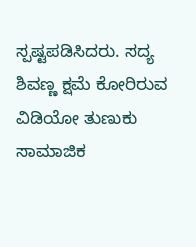ಸ್ಪಷ್ಟಪಡಿಸಿದರು. ಸದ್ಯ ಶಿವಣ್ಣ ಕ್ಷಮೆ ಕೋರಿರುವ ವಿಡಿಯೋ ತುಣುಕು ಸಾಮಾಜಿಕ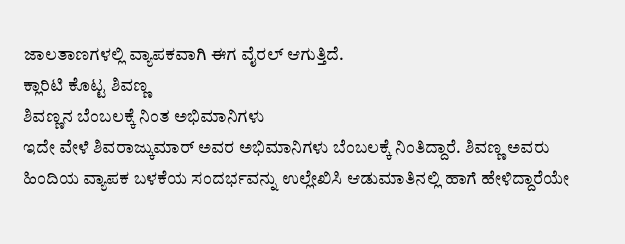ಜಾಲತಾಣಗಳಲ್ಲಿ ವ್ಯಾಪಕವಾಗಿ ಈಗ ವೈರಲ್ ಆಗುತ್ತಿದೆ.
ಕ್ಲಾರಿಟಿ ಕೊಟ್ಟ ಶಿವಣ್ಣ
ಶಿವಣ್ಣನ ಬೆಂಬಲಕ್ಕೆ ನಿಂತ ಅಭಿಮಾನಿಗಳು
ಇದೇ ವೇಳೆ ಶಿವರಾಜ್ಕುಮಾರ್ ಅವರ ಅಭಿಮಾನಿಗಳು ಬೆಂಬಲಕ್ಕೆ ನಿಂತಿದ್ದಾರೆ. ಶಿವಣ್ಣ ಅವರು ಹಿಂದಿಯ ವ್ಯಾಪಕ ಬಳಕೆಯ ಸಂದರ್ಭವನ್ನು ಉಲ್ಲೇಖಿಸಿ ಆಡುಮಾತಿನಲ್ಲಿ ಹಾಗೆ ಹೇಳಿದ್ದಾರೆಯೇ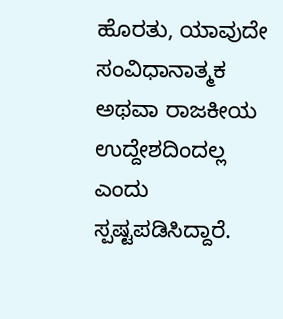ಹೊರತು, ಯಾವುದೇ ಸಂವಿಧಾನಾತ್ಮಕ ಅಥವಾ ರಾಜಕೀಯ ಉದ್ದೇಶದಿಂದಲ್ಲ ಎಂದು ಸ್ಪಷ್ಟಪಡಿಸಿದ್ದಾರೆ.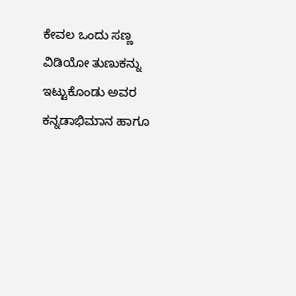ಕೇವಲ ಒಂದು ಸಣ್ಣ ವಿಡಿಯೋ ತುಣುಕನ್ನು ಇಟ್ಟುಕೊಂಡು ಅವರ ಕನ್ನಡಾಭಿಮಾನ ಹಾಗೂ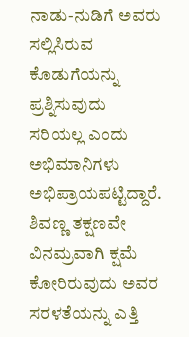ನಾಡು-ನುಡಿಗೆ ಅವರು ಸಲ್ಲಿಸಿರುವ ಕೊಡುಗೆಯನ್ನು ಪ್ರಶ್ನಿಸುವುದು ಸರಿಯಲ್ಲ ಎಂದು ಅಭಿಮಾನಿಗಳು ಅಭಿಪ್ರಾಯಪಟ್ಟಿದ್ದಾರೆ. ಶಿವಣ್ಣ ತಕ್ಷಣವೇ ವಿನಮ್ರವಾಗಿ ಕ್ಷಮೆ ಕೋರಿರುವುದು ಅವರ ಸರಳತೆಯನ್ನು ಎತ್ತಿ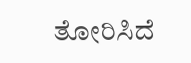ತೋರಿಸಿದೆ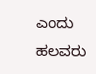ಎಂದು ಹಲವರು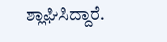ಶ್ಲಾಘಿಸಿದ್ದಾರೆ.